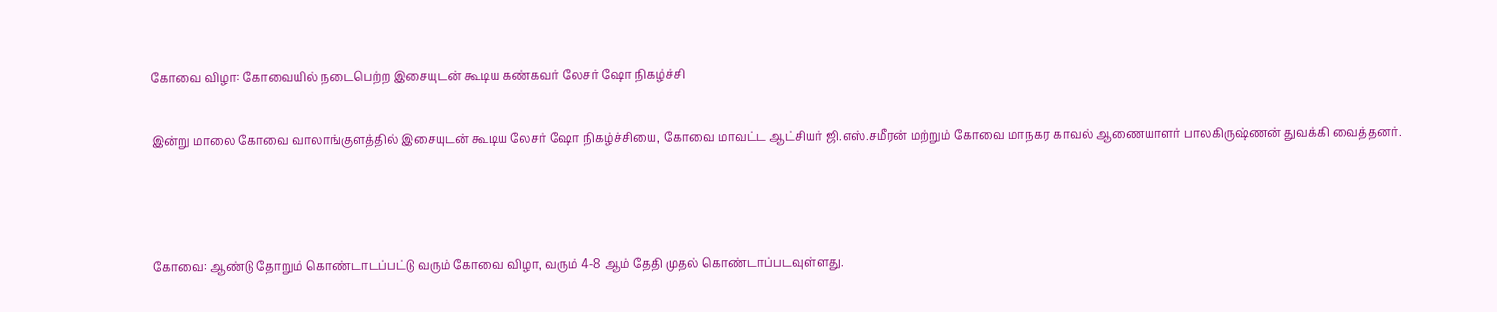கோவை விழா: கோவையில் நடைபெற்ற இசையுடன் கூடிய கண்கவர் லேசர் ஷோ நிகழ்ச்சி

இன்று மாலை கோவை வாலாங்குளத்தில் இசையுடன் கூடிய லேசர் ஷோ நிகழ்ச்சியை, கோவை மாவட்ட ஆட்சியர் ஜி.எஸ்.சமீரன் மற்றும் கோவை மாநகர காவல் ஆணையாளர் பாலகிருஷ்ணன் துவக்கி வைத்தனர்.



கோவை: ஆண்டு தோறும் கொண்டாடப்பட்டு வரும் கோவை விழா, வரும் 4-8 ஆம் தேதி முதல் கொண்டாப்படவுள்ளது.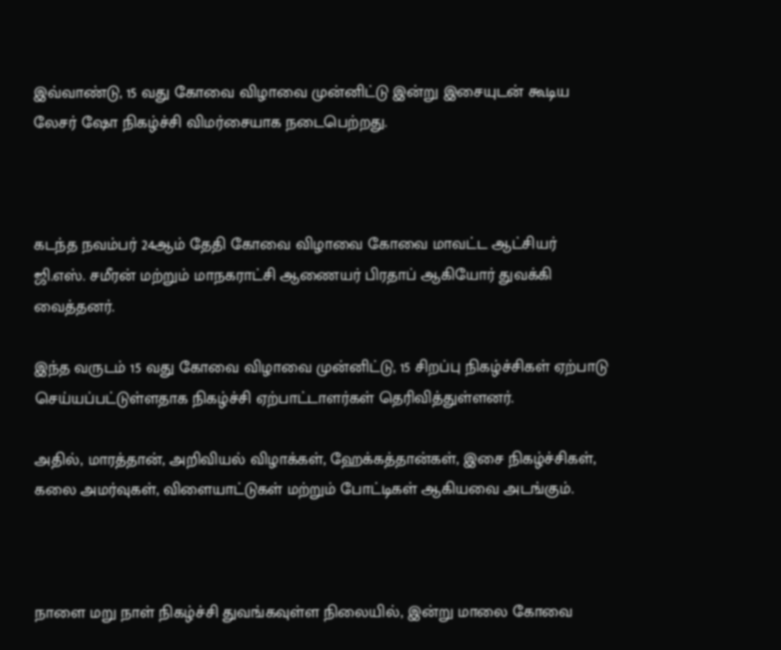இவ்வாண்டு, 15 வது கோவை விழாவை முன்னிட்டு இன்று இசையுடன் கூடிய லேசர் ஷோ நிகழ்ச்சி விமர்சையாக நடைபெற்றது.



கடந்த நவம்பர் 24ஆம் தேதி கோவை விழாவை கோவை மாவட்ட ஆட்சியர் ஜி.எஸ். சமீரன் மற்றும் மாநகராட்சி ஆணையர் பிரதாப் ஆகியோர் துவக்கி வைத்தனர்.

இந்த வருடம் 15 வது கோவை விழாவை முன்னிட்டு, 15 சிறப்பு நிகழ்ச்சிகள் ஏற்பாடு செய்யப்பட்டுள்ளதாக நிகழ்ச்சி ஏற்பாட்டாளர்கள் தெரிவித்துள்ளனர்.

அதில், மாரத்தான், அறிவியல் விழாக்கள், ஹேக்கத்தான்கள், இசை நிகழ்ச்சிகள், கலை அமர்வுகள், விளையாட்டுகள் மற்றும் போட்டிகள் ஆகியவை அடங்கும்.



நாளை மறு நாள் நிகழ்ச்சி துவங்கவுள்ள நிலையில், இன்று மாலை கோவை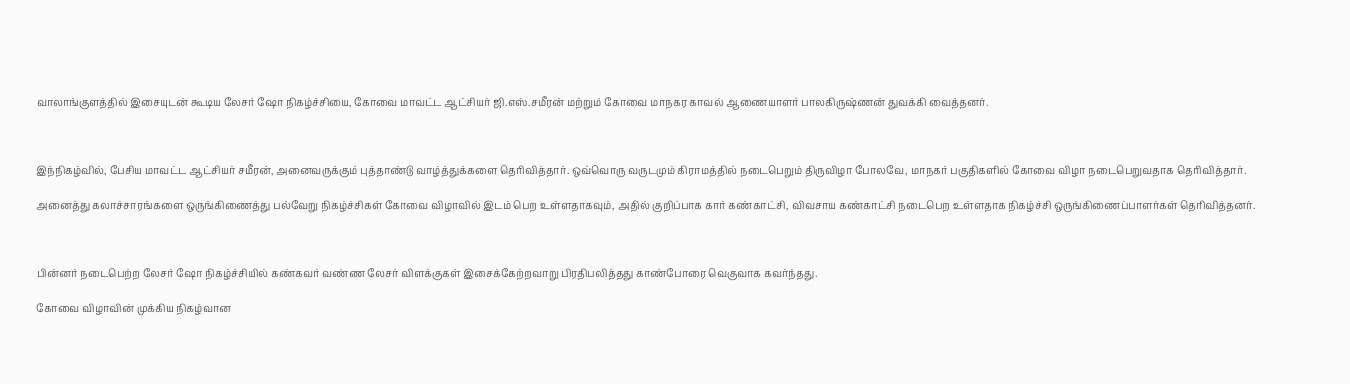வாலாங்குளத்தில் இசையுடன் கூடிய லேசர் ஷோ நிகழ்ச்சியை, கோவை மாவட்ட ஆட்சியர் ஜி.எஸ்.சமீரன் மற்றும் கோவை மாநகர காவல் ஆணையாளர் பாலகிருஷ்ணன் துவக்கி வைத்தனர்.



இந்நிகழ்வில், பேசிய மாவட்ட ஆட்சியர் சமீரன், அனைவருக்கும் புத்தாண்டு வாழ்த்துக்களை தெரிவித்தார். ஒவ்வொரு வருடமும் கிராமத்தில் நடைபெறும் திருவிழா போலவே, மாநகர் பகுதிகளில் கோவை விழா நடைபெறுவதாக தெரிவித்தார்.

அனைத்து கலாச்சாரங்களை ஒருங்கிணைத்து பல்வேறு நிகழ்ச்சிகள் கோவை விழாவில் இடம் பெற உள்ளதாகவும், அதில் குறிப்பாக கார் கண்காட்சி, விவசாய கண்காட்சி நடைபெற உள்ளதாக நிகழ்ச்சி ஒருங்கிணைப்பாளர்கள் தெரிவித்தனர்.



பின்னர் நடைபெற்ற லேசர் ஷோ நிகழ்ச்சியில் கண்கவர் வண்ண லேசர் விளக்குகள் இசைக்கேற்றவாறு பிரதிபலித்தது காண்போரை வெகுவாக கவர்ந்தது.

கோவை விழாவின் முக்கிய நிகழ்வான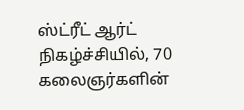ஸ்ட்ரீட் ஆர்ட் நிகழ்ச்சியில், 70 கலைஞர்களின்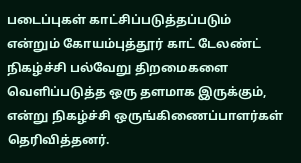படைப்புகள் காட்சிப்படுத்தப்படும் என்றும் கோயம்புத்தூர் காட் டேலண்ட் நிகழ்ச்சி பல்வேறு திறமைகளை வெளிப்படுத்த ஒரு தளமாக இருக்கும், என்று நிகழ்ச்சி ஒருங்கிணைப்பாளர்கள் தெரிவித்தனர்.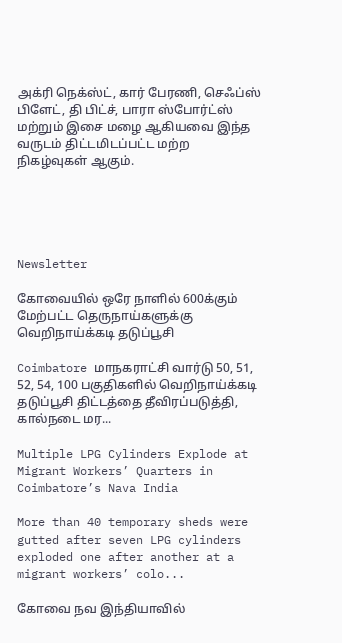அக்ரி நெக்ஸ்ட், கார் பேரணி, செஃப்ஸ் பிளேட், தி பிட்ச், பாரா ஸ்போர்ட்ஸ் மற்றும் இசை மழை ஆகியவை இந்த வருடம் திட்டமிடப்பட்ட மற்ற நிகழ்வுகள் ஆகும்.





Newsletter

கோவையில் ஒரே நாளில் 600க்கும் மேற்பட்ட தெருநாய்களுக்கு வெறிநாய்க்கடி தடுப்பூசி

Coimbatore மாநகராட்சி வார்டு 50, 51, 52, 54, 100 பகுதிகளில் வெறிநாய்க்கடி தடுப்பூசி திட்டத்தை தீவிரப்படுத்தி, கால்நடை மர...

Multiple LPG Cylinders Explode at Migrant Workers’ Quarters in Coimbatore’s Nava India

More than 40 temporary sheds were gutted after seven LPG cylinders exploded one after another at a migrant workers’ colo...

கோவை நவ இந்தியாவில்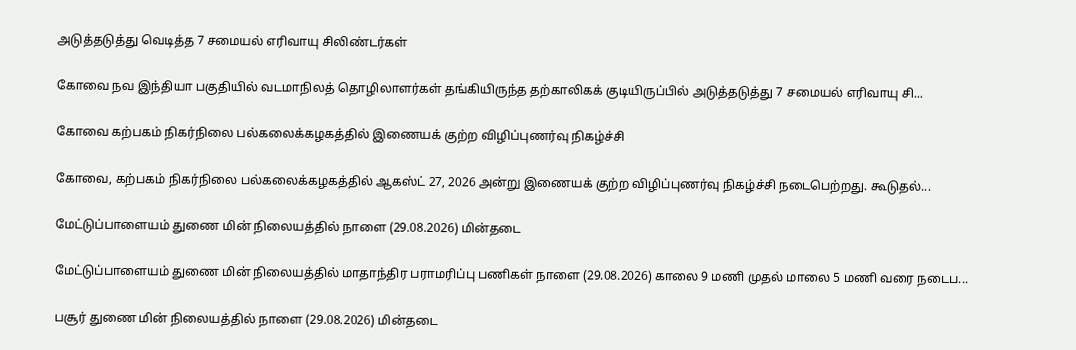அடுத்தடுத்து வெடித்த 7 சமையல் எரிவாயு சிலிண்டர்கள்

கோவை நவ இந்தியா பகுதியில் வடமாநிலத் தொழிலாளர்கள் தங்கியிருந்த தற்காலிகக் குடியிருப்பில் அடுத்தடுத்து 7 சமையல் எரிவாயு சி...

கோவை கற்பகம் நிகர்நிலை பல்கலைக்கழகத்தில் இணையக் குற்ற விழிப்புணர்வு நிகழ்ச்சி

கோவை, கற்பகம் நிகர்நிலை பல்கலைக்கழகத்தில் ஆகஸ்ட் 27, 2026 அன்று இணையக் குற்ற விழிப்புணர்வு நிகழ்ச்சி நடைபெற்றது. கூடுதல்...

மேட்டுப்பாளையம் துணை மின் நிலையத்தில் நாளை (29.08.2026) மின்தடை

மேட்டுப்பாளையம் துணை மின் நிலையத்தில் மாதாந்திர பராமரிப்பு பணிகள் நாளை (29.08.2026) காலை 9 மணி முதல் மாலை 5 மணி வரை நடைப...

பசூர் துணை மின் நிலையத்தில் நாளை (29.08.2026) மின்தடை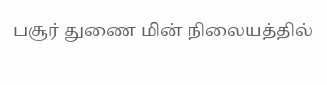பசூர் துணை மின் நிலையத்தில்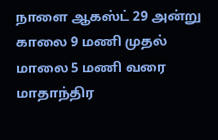நாளை ஆகஸ்ட் 29 அன்று காலை 9 மணி முதல் மாலை 5 மணி வரை மாதாந்திர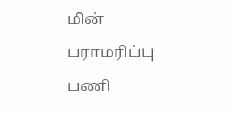மின் பராமரிப்பு பணி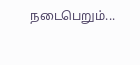நடைபெறும்...